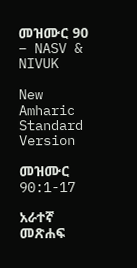መዝሙር 90 – NASV & NIVUK

New Amharic Standard Version

መዝሙር 90:1-17

አራተኛ መጽሐፍ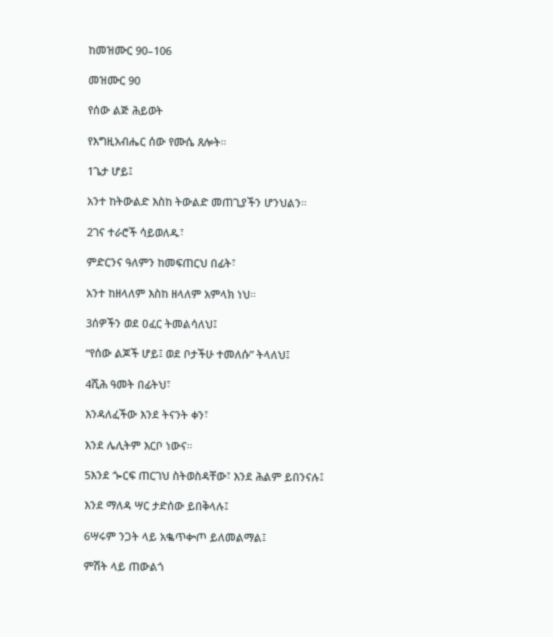ከመዝሙር 90–106

መዝሙር 90

የሰው ልጅ ሕይወት

የእግዚአብሔር ሰው የሙሴ ጸሎት።

1ጌታ ሆይ፤

አንተ ከትውልድ እስከ ትውልድ መጠጊያችን ሆንህልን።

2ገና ተራሮች ሳይወለዱ፣

ምድርንና ዓለምን ከመፍጠርህ በፊት፣

አንተ ከዘላለም እስከ ዘላለም አምላክ ነህ።

3ሰዎችን ወደ ዐፈር ትመልሳለህ፤

“የሰው ልጆች ሆይ፤ ወደ ቦታችሁ ተመለሱ” ትላለህ፤

4ሺሕ ዓመት በፊትህ፣

እንዳለፈችው እንደ ትናንት ቀን፣

እንደ ሌሊትም እርቦ ነውና።

5እንደ ጐርፍ ጠርገህ ስትወስዳቸው፣ እንደ ሕልም ይበንናሉ፤

እንደ ማለዳ ሣር ታድሰው ይበቅላሉ፤

6ሣሩም ንጋት ላይ አቈጥቍጦ ይለመልማል፤

ምሽት ላይ ጠውልጎ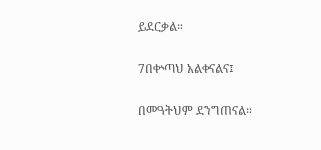ይደርቃል።

7በቍጣህ አልቀናልና፤

በመዓትህም ደንግጠናል።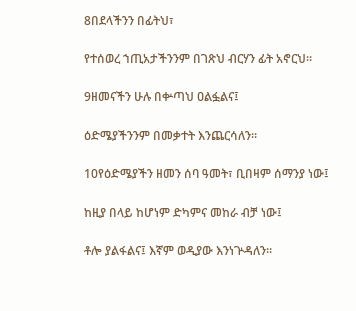8በደላችንን በፊትህ፣

የተሰወረ ኀጢአታችንንም በገጽህ ብርሃን ፊት አኖርህ።

9ዘመናችን ሁሉ በቍጣህ ዐልፏልና፤

ዕድሜያችንንም በመቃተት እንጨርሳለን።

10የዕድሜያችን ዘመን ሰባ ዓመት፣ ቢበዛም ሰማንያ ነው፤

ከዚያ በላይ ከሆነም ድካምና መከራ ብቻ ነው፤

ቶሎ ያልፋልና፤ እኛም ወዲያው እንነጕዳለን።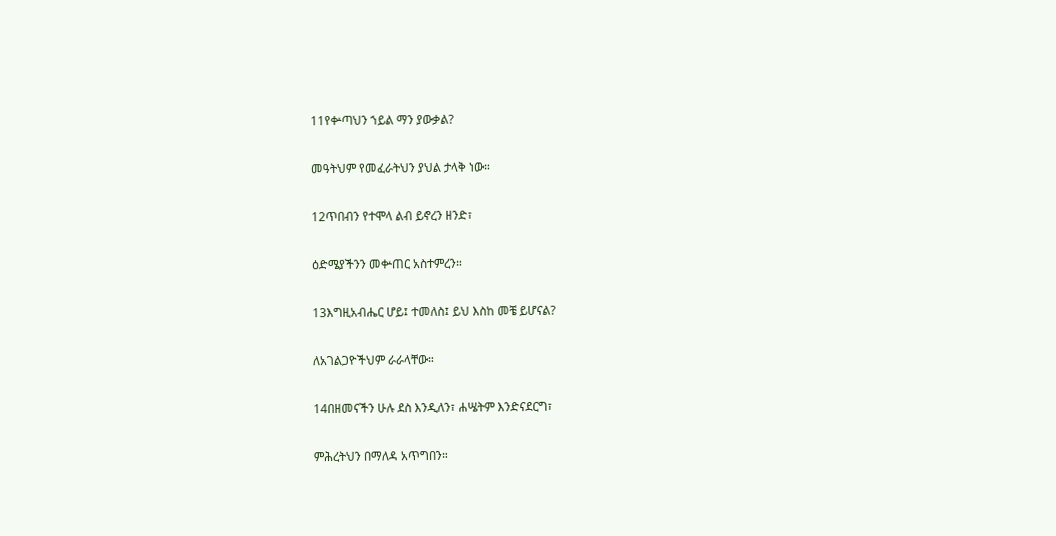11የቍጣህን ኀይል ማን ያውቃል?

መዓትህም የመፈራትህን ያህል ታላቅ ነው።

12ጥበብን የተሞላ ልብ ይኖረን ዘንድ፣

ዕድሜያችንን መቍጠር አስተምረን።

13እግዚአብሔር ሆይ፤ ተመለስ፤ ይህ እስከ መቼ ይሆናል?

ለአገልጋዮችህም ራራላቸው።

14በዘመናችን ሁሉ ደስ እንዲለን፣ ሐሤትም እንድናደርግ፣

ምሕረትህን በማለዳ አጥግበን።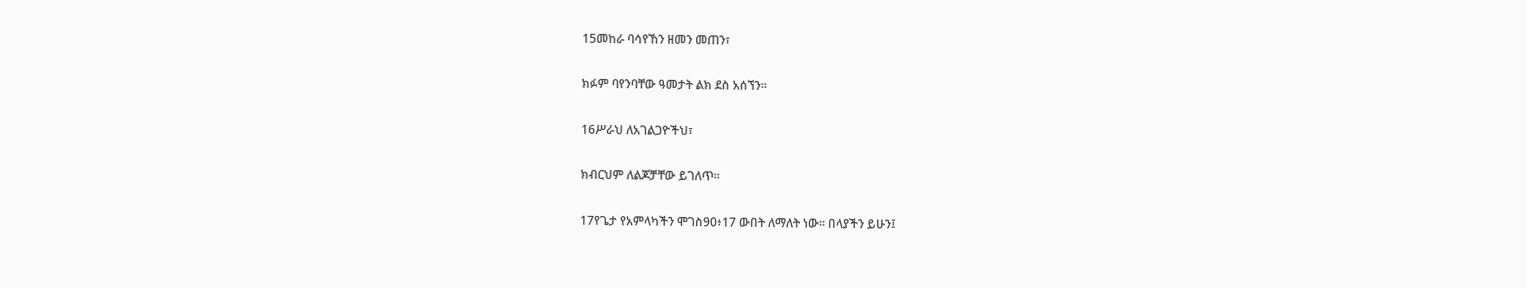15መከራ ባሳየኸን ዘመን መጠን፣

ክፉም ባየንባቸው ዓመታት ልክ ደስ አሰኘን።

16ሥራህ ለአገልጋዮችህ፣

ክብርህም ለልጆቻቸው ይገለጥ።

17የጌታ የአምላካችን ሞገስ90፥17 ውበት ለማለት ነው። በላያችን ይሁን፤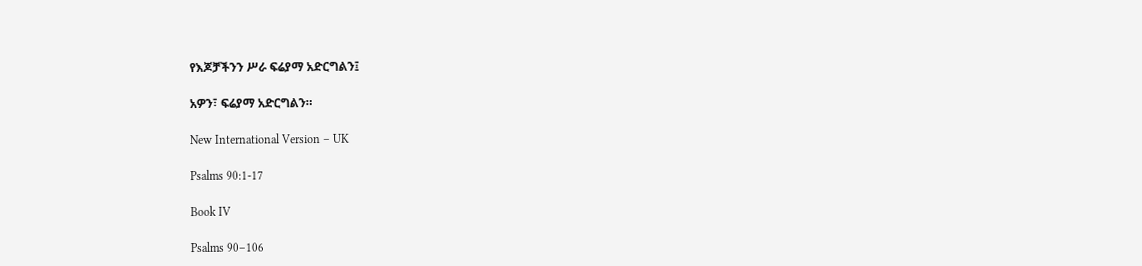የእጆቻችንን ሥራ ፍሬያማ አድርግልን፤

አዎን፣ ፍሬያማ አድርግልን።

New International Version – UK

Psalms 90:1-17

Book IV

Psalms 90–106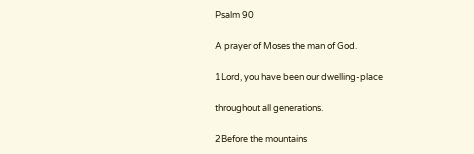Psalm 90

A prayer of Moses the man of God.

1Lord, you have been our dwelling-place

throughout all generations.

2Before the mountains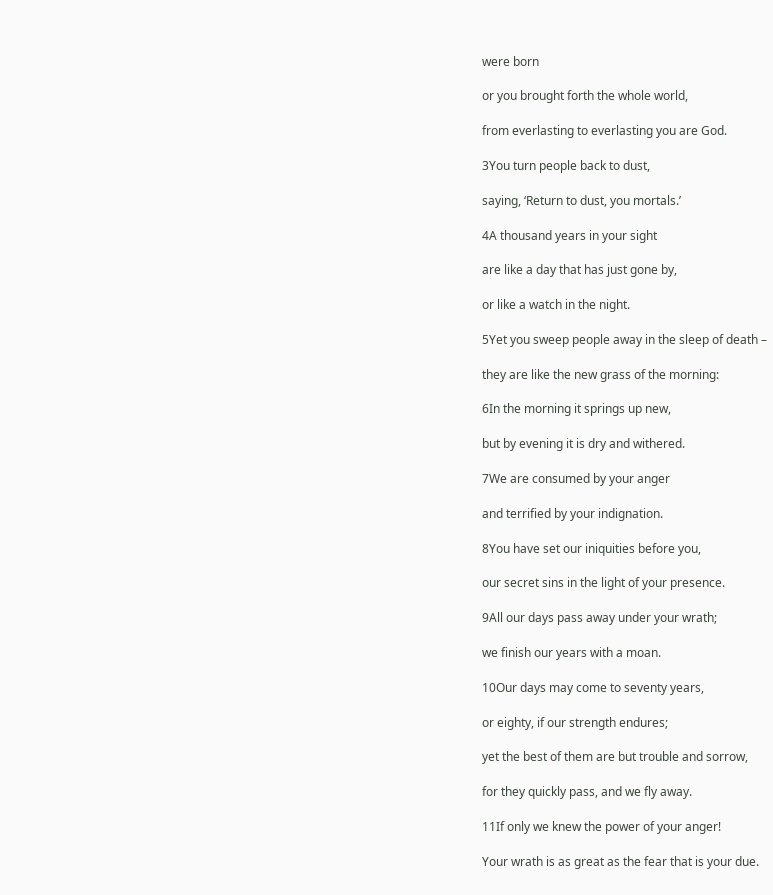were born

or you brought forth the whole world,

from everlasting to everlasting you are God.

3You turn people back to dust,

saying, ‘Return to dust, you mortals.’

4A thousand years in your sight

are like a day that has just gone by,

or like a watch in the night.

5Yet you sweep people away in the sleep of death –

they are like the new grass of the morning:

6In the morning it springs up new,

but by evening it is dry and withered.

7We are consumed by your anger

and terrified by your indignation.

8You have set our iniquities before you,

our secret sins in the light of your presence.

9All our days pass away under your wrath;

we finish our years with a moan.

10Our days may come to seventy years,

or eighty, if our strength endures;

yet the best of them are but trouble and sorrow,

for they quickly pass, and we fly away.

11If only we knew the power of your anger!

Your wrath is as great as the fear that is your due.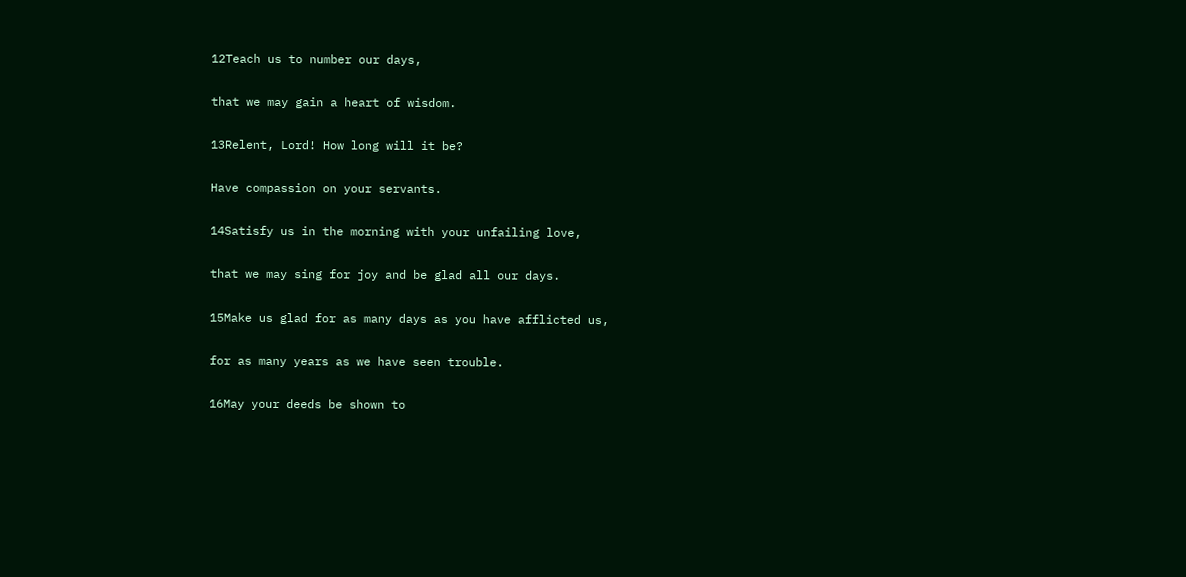12Teach us to number our days,

that we may gain a heart of wisdom.

13Relent, Lord! How long will it be?

Have compassion on your servants.

14Satisfy us in the morning with your unfailing love,

that we may sing for joy and be glad all our days.

15Make us glad for as many days as you have afflicted us,

for as many years as we have seen trouble.

16May your deeds be shown to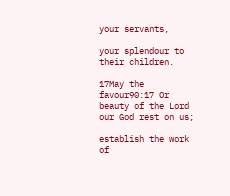your servants,

your splendour to their children.

17May the favour90:17 Or beauty of the Lord our God rest on us;

establish the work of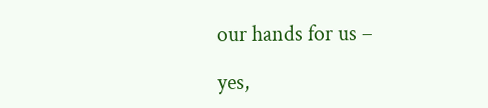our hands for us –

yes,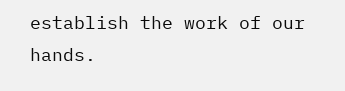establish the work of our hands.